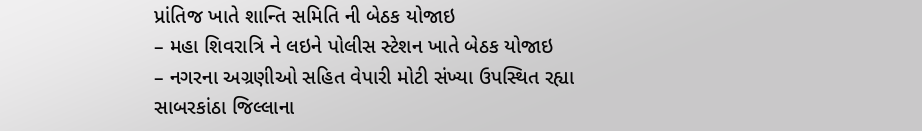પ્રાંતિજ ખાતે શાન્તિ સમિતિ ની બેઠક યોજાઇ
– મહા શિવરાત્રિ ને લઇને પોલીસ સ્ટેશન ખાતે બેઠક યોજાઇ
– નગરના અગ્રણીઓ સહિત વેપારી મોટી સંખ્યા ઉપસ્થિત રહ્યા
સાબરકાંઠા જિલ્લાના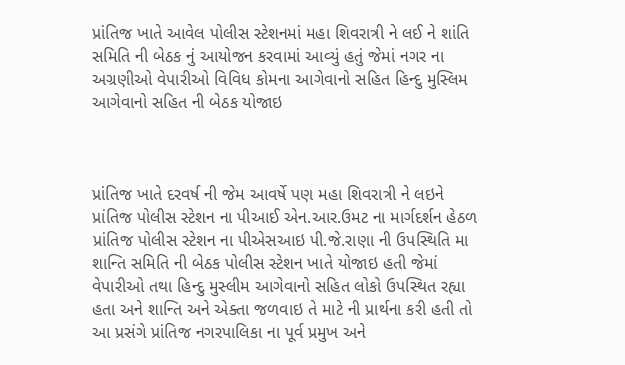પ્રાંતિજ ખાતે આવેલ પોલીસ સ્ટેશનમાં મહા શિવરાત્રી ને લઈ ને શાંતિ સમિતિ ની બેઠક નું આયોજન કરવામાં આવ્યું હતું જેમાં નગર ના અગ્રણીઓ વેપારીઓ વિવિધ કોમના આગેવાનો સહિત હિન્દુ મુસ્લિમ આગેવાનો સહિત ની બેઠક યોજાઇ



પ્રાંતિજ ખાતે દરવર્ષ ની જેમ આવર્ષે પણ મહા શિવરાત્રી ને લઇને પ્રાંતિજ પોલીસ સ્ટેશન ના પીઆઈ એન.આર.ઉમટ ના માર્ગદર્શન હેઠળ પ્રાંતિજ પોલીસ સ્ટેશન ના પીએસઆઇ પી.જે.રાણા ની ઉપસ્થિતિ મા શાન્તિ સમિતિ ની બેઠક પોલીસ સ્ટેશન ખાતે યોજાઇ હતી જેમાં વેપારીઓ તથા હિન્દુ મુસ્લીમ આગેવાનો સહિત લોકો ઉપસ્થિત રહ્યા હતા અને શાન્તિ અને એક્તા જળવાઇ તે માટે ની પ્રાર્થના કરી હતી તો આ પ્રસંગે પ્રાંતિજ નગરપાલિકા ના પૂર્વ પ્રમુખ અને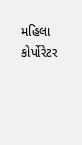મહિલા કોર્પોરેટર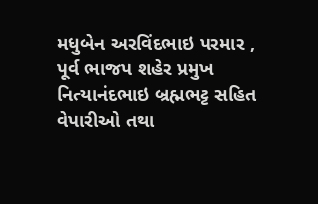મધુબેન અરવિંદભાઇ પરમાર , પૂર્વ ભાજપ શહેર પ્રમુખ નિત્યાનંદભાઇ બ્રહ્મભટ્ટ સહિત વેપારીઓ તથા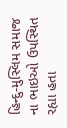હિન્દુ-મુસ્લિમ સમાજ ના ભાઇઓ ઉપસ્થિત રહ્યા હતા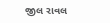જીલ રાવલ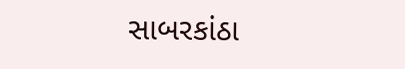સાબરકાંઠા